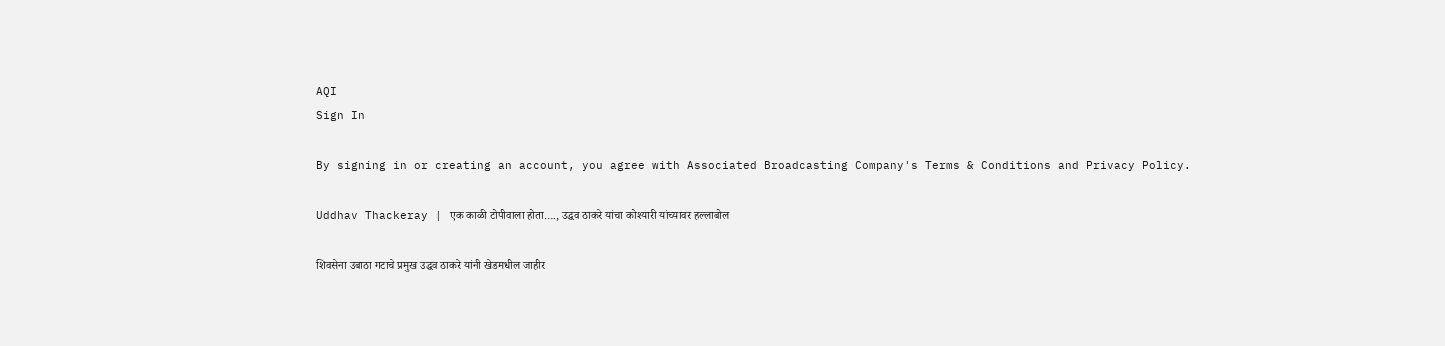AQI
Sign In

By signing in or creating an account, you agree with Associated Broadcasting Company's Terms & Conditions and Privacy Policy.

Uddhav Thackeray | एक काळी टोपीवाला होता…., उद्धव ठाकरे यांचा कोश्यारी यांच्यावर हल्लाबोल

शिवसेना उबाठा गटाचे प्रमुख उद्धव ठाकरे यांनी खेडमधील जाहीर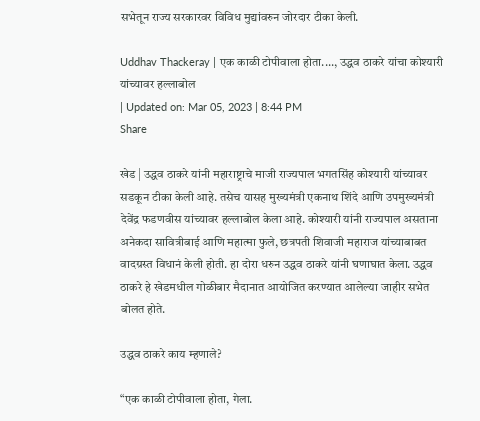सभेतून राज्य सरकारवर विविध मुद्यांवरुन जोरदार टीका केली.

Uddhav Thackeray | एक काळी टोपीवाला होता...., उद्धव ठाकरे यांचा कोश्यारी यांच्यावर हल्लाबोल
| Updated on: Mar 05, 2023 | 8:44 PM
Share

खेड | उद्धव ठाकरे यांनी महाराष्ट्राचे माजी राज्यपाल भगतसिंह कोश्यारी यांच्यावर सडकून टीका केली आहे. तसेच यासह मुख्यमंत्री एकनाथ शिंदे आणि उपमुख्यमंत्री देवेंद्र फडणवीस यांच्यावर हल्लाबोल केला आहे. कोश्यारी यांनी राज्यपाल असताना अनेकदा सावित्रीबाई आणि महात्मा फुले, छत्रपती शिवाजी महाराज यांच्याबाबत वादग्रस्त विधानं केली होती. हा दोरा धरुन उद्धव ठाकरे यांनी घणाघात केला. उद्धव ठाकरे हे खेडमधील गोळीबार मैदानात आयोजित करण्यात आलेल्या जाहीर सभेत बोलत होते.

उद्धव ठाकरे काय म्हणाले?

“एक काळी टोपीवाला होता, गेला.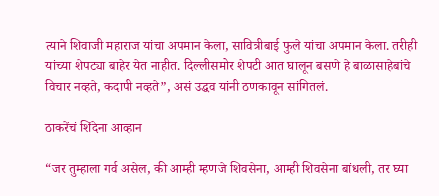त्याने शिवाजी महाराज यांचा अपमान केला, सावित्रीबाई फुले यांचा अपमान केला. तरीही यांच्या शेपट्या बाहेर येत नाहीत. दिल्लीसमोर शेपटी आत घालून बसणे हे बाळासाहेबांचे विचार नव्हते, कदापी नव्हते”, असं उद्धव यांनी ठणकावून सांगितलं.

ठाकरेंचं शिंदेना आव्हान

“जर तुम्हाला गर्व असेल, की आम्ही म्हणजे शिवसेना, आम्ही शिवसेना बांधली, तर घ्या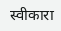स्वीकारा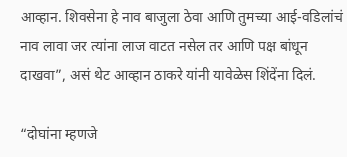आव्हान. शिवसेना हे नाव बाजुला ठेवा आणि तुमच्या आई-वडिलांचं नाव लावा जर त्यांना लाज वाटत नसेल तर आणि पक्ष बांधून दाखवा”, असं थेट आव्हान ठाकरे यांनी यावेळेस शिंदेंना दिलं.

“दोघांना म्हणजे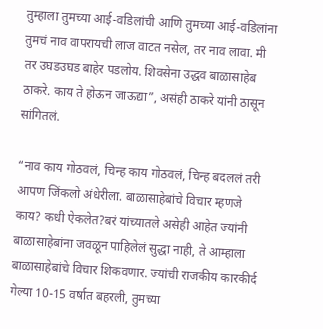तुम्हाला तुमच्या आई-वडिलांची आणि तुमच्या आई-वडिलांना तुमचं नाव वापरायची लाज वाटत नसेल, तर नाव लावा. मी तर उघडउघड बाहेर पडलोय. शिवसेना उद्धव बाळासाहेब ठाकरे. काय ते होऊन जाऊद्या”, असंही ठाकरे यांनी ठासून सांगितलं.

“नाव काय गोठवलं, चिन्ह काय गोठवलं, चिन्ह बदललं तरी आपण जिंकलो अंधेरीला. बाळासाहेबांचे विचार म्हणजे काय? कधी ऐकलेत?बरं यांच्यातले असेही आहेत ज्यांनी बाळासाहेबांना जवळून पाहिलेलं सुद्धा नाही, ते आम्हाला बाळासाहेबांचे विचार शिकवणार. ज्यांची राजकीय कारकीर्द गेल्या 10-15 वर्षात बहरली, तुमच्या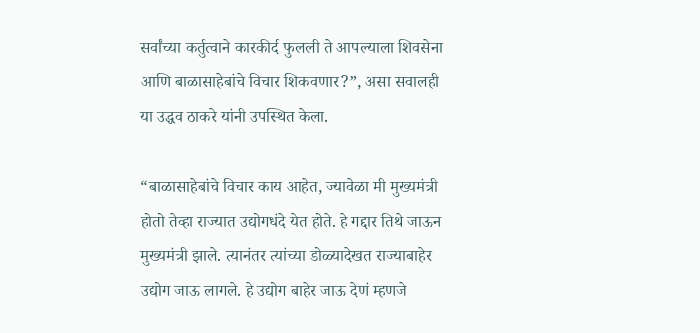सर्वांच्या कर्तुत्वाने कारकीर्द फुलली ते आपल्याला शिवसेना आणि बाळासाहेबांचे विचार शिकवणार?”, असा सवालही या उद्धव ठाकरे यांनी उपस्थित केला.

“बाळासाहेबांचे विचार काय आहेत, ज्यावेळा मी मुख्यमंत्री होतो तेव्हा राज्यात उद्योगधंदे येत होते. हे गद्दार तिथे जाऊन मुख्यमंत्री झाले. त्यानंतर त्यांच्या डोळ्यादेखत राज्याबाहेर उद्योग जाऊ लागले. हे उद्योग बाहेर जाऊ देणं म्हणजे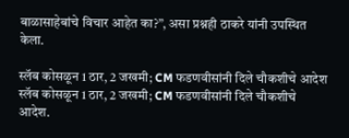बाळासाहेबांचे विचार आहेत का?”, असा प्रश्नही ठाकरे यांनी उपस्थित केला.

स्लॅब कोसळून 1 ठार, 2 जखमी; CM फडणवीसांनी दिले चौकशीचे आदेश
स्लॅब कोसळून 1 ठार, 2 जखमी; CM फडणवीसांनी दिले चौकशीचे आदेश.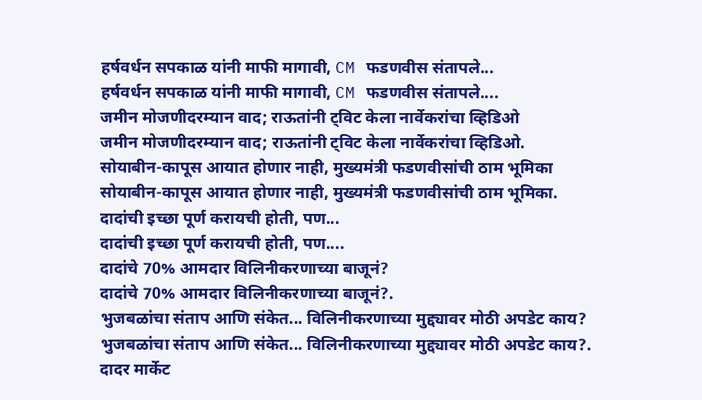हर्षवर्धन सपकाळ यांनी माफी मागावी, CM फडणवीस संतापले...
हर्षवर्धन सपकाळ यांनी माफी मागावी, CM फडणवीस संतापले....
जमीन मोजणीदरम्यान वाद; राऊतांनी ट्विट केला नार्वेकरांचा व्हिडिओ
जमीन मोजणीदरम्यान वाद; राऊतांनी ट्विट केला नार्वेकरांचा व्हिडिओ.
सोयाबीन-कापूस आयात होणार नाही, मुख्यमंत्री फडणवीसांची ठाम भूमिका
सोयाबीन-कापूस आयात होणार नाही, मुख्यमंत्री फडणवीसांची ठाम भूमिका.
दादांची इच्छा पूर्ण करायची होती, पण...
दादांची इच्छा पूर्ण करायची होती, पण....
दादांचे 70% आमदार विलिनीकरणाच्या बाजूनं?
दादांचे 70% आमदार विलिनीकरणाच्या बाजूनं?.
भुजबळांचा संताप आणि संकेत... विलिनीकरणाच्या मुद्द्यावर मोठी अपडेट काय?
भुजबळांचा संताप आणि संकेत... विलिनीकरणाच्या मुद्द्यावर मोठी अपडेट काय?.
दादर मार्केट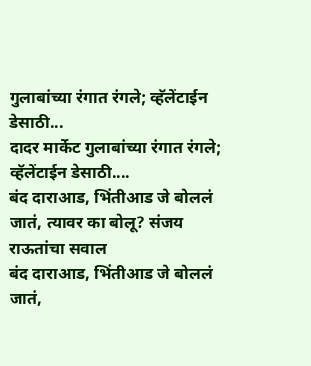गुलाबांच्या रंगात रंगले; व्हॅलेंटाईन डेसाठी...
दादर मार्केट गुलाबांच्या रंगात रंगले; व्हॅलेंटाईन डेसाठी....
बंद दाराआड, भिंतीआड जे बोललं जातं, त्यावर का बोलू? संजय राऊतांचा सवाल
बंद दाराआड, भिंतीआड जे बोललं जातं,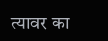त्यावर का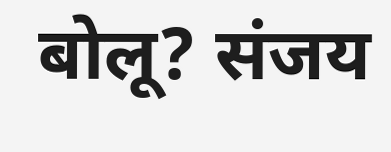बोलू? संजय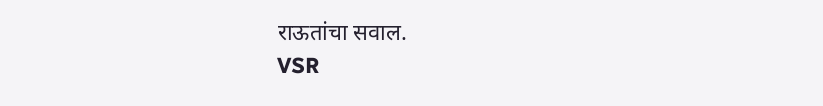राऊतांचा सवाल.
VSR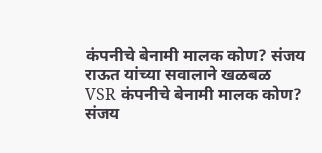कंपनीचे बेनामी मालक कोण? संजय राऊत यांच्या सवालाने खळबळ
VSR कंपनीचे बेनामी मालक कोण? संजय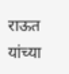राऊत यांच्या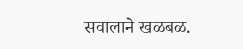सवालाने खळबळ.